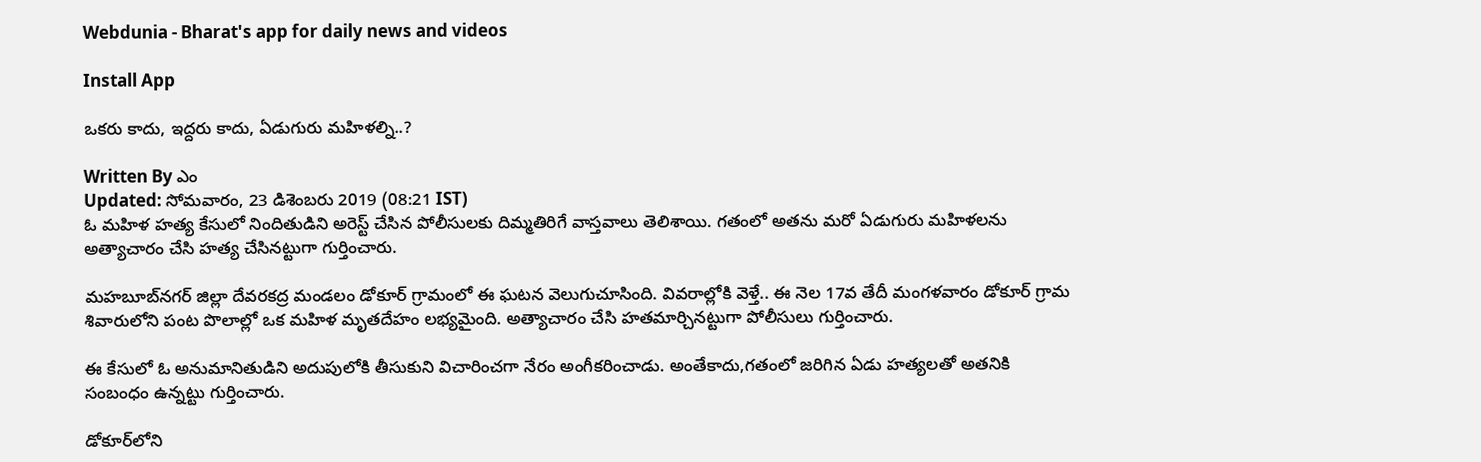Webdunia - Bharat's app for daily news and videos

Install App

ఒకరు కాదు, ఇద్దరు కాదు, ఏడుగురు మహిళల్ని..?

Written By ఎం
Updated: సోమవారం, 23 డిశెంబరు 2019 (08:21 IST)
ఓ మహిళ హత్య కేసులో నిందితుడిని అరెస్ట్ చేసిన పోలీసులకు దిమ్మతిరిగే వాస్తవాలు తెలిశాయి. గతంలో అతను మరో ఏడుగురు మహిళలను అత్యాచారం చేసి హత్య చేసినట్టుగా గుర్తించారు.

మహబూబ్‌నగర్ జిల్లా దేవరకద్ర మండలం డోకూర్‌ గ్రామంలో ఈ ఘటన వెలుగుచూసింది. వివరాల్లోకి వెళ్తే.. ఈ నెల 17వ తేదీ మంగళవారం డోకూర్‌ గ్రామ శివారులోని పంట పొలాల్లో ఒక మహిళ మృతదేహం లభ్యమైంది. అత్యాచారం చేసి హతమార్చినట్టుగా పోలీసులు గుర్తించారు.

ఈ కేసులో ఓ అనుమానితుడిని అదుపులోకి తీసుకుని విచారించగా నేరం అంగీకరించాడు. అంతేకాదు,గతంలో జరిగిన ఏడు హత్యలతో అతనికి సంబంధం ఉన్నట్టు గుర్తించారు.

డోకూర్‌లోని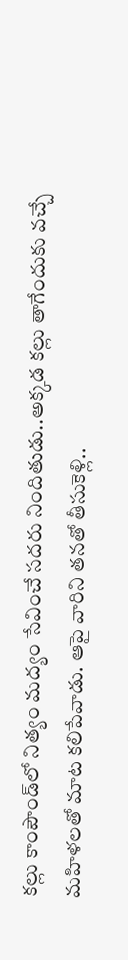కల్లు కాంపౌండ్‌లో నిత్యం మద్యం సేవించే సదరు నిందితుడు..అక్కడ కల్లు తాగేందుకు వచ్చే మహిళలతో మాట కలిపేవాడు. ఆపై వారిని తనతో తీసుకెళ్లి..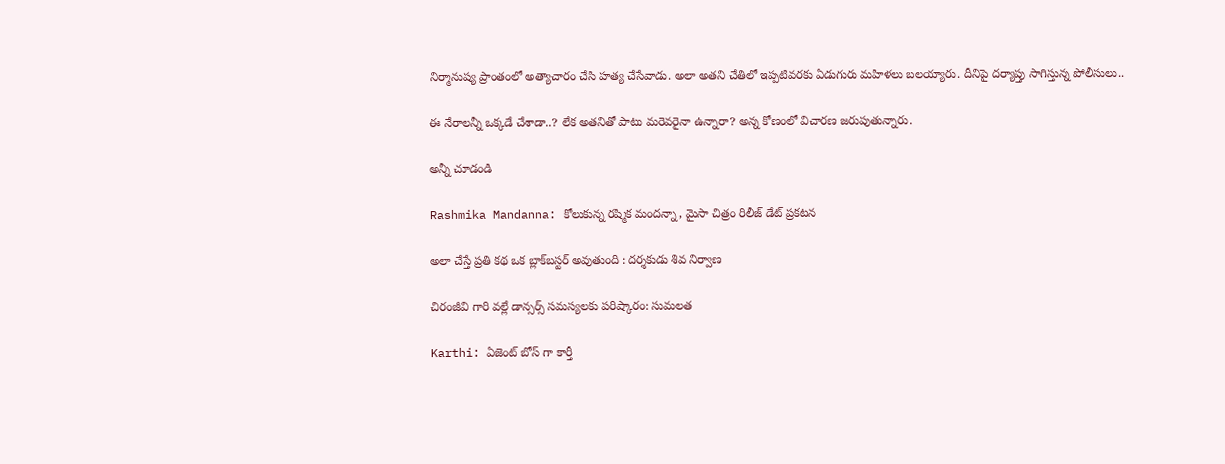నిర్మానుష్య ప్రాంతంలో అత్యాచారం చేసి హత్య చేసేవాడు. అలా అతని చేతిలో ఇప్పటివరకు ఏడుగురు మహిళలు బలయ్యారు. దీనిపై దర్యాప్తు సాగిస్తున్న పోలీసులు..

ఈ నేరాలన్నీ ఒక్కడే చేశాడా..? లేక అతనితో పాటు మరెవరైనా ఉన్నారా? అన్న కోణంలో విచారణ జరుపుతున్నారు.

అన్నీ చూడండి

Rashmika Mandanna: కోలుకున్న రష్మిక మందన్నా, మైసా చిత్రం రిలీజ్ డేట్ ప్రకటన

అలా చేస్తే ప్రతి కథ ఒక బ్లాక్‌బస్టర్ అవుతుంది : దర్శకుడు శివ నిర్వాణ

చిరంజీవి గారి వల్లే డాన్సర్స్ సమస్యలకు పరిష్కారం: సుమలత

Karthi: ఏజెంట్ బోస్ గా కార్తీ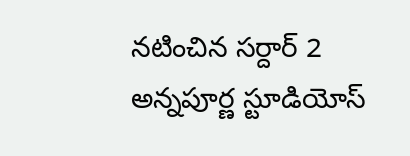నటించిన సర్దార్ 2 అన్నపూర్ణ స్టూడియోస్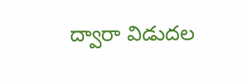ద్వారా విడుదల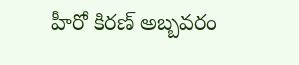హీరో కిరణ్ అబ్బవరం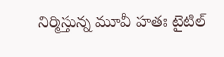నిర్మిస్తున్న మూవీ హతః టైటిల్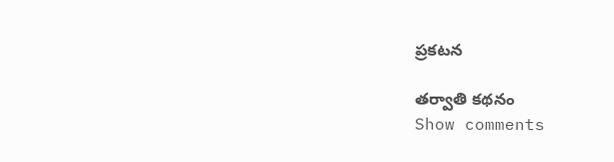ప్రకటన

తర్వాతి కథనం
Show comments